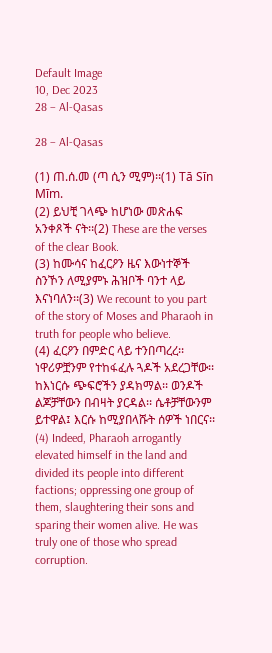Default Image
10, Dec 2023
28 – Al-Qasas

28 – Al-Qasas

(1) ጠ.ሰ.መ (ጣ ሲን ሚም)፡፡(1) Tā Sīn Mīm.
(2) ይህቺ ገላጭ ከሆነው መጽሐፍ አንቀጾች ናት፡፡(2) These are the verses of the clear Book.
(3) ከሙሳና ከፈርዖን ዜና እውነተኞች ስንኾን ለሚያምኑ ሕዝቦች ባንተ ላይ እናነባለን፡፡(3) We recount to you part of the story of Moses and Pharaoh in truth for people who believe.
(4) ፈርዖን በምድር ላይ ተንበጣረረ፡፡ ነዋሪዎቿንም የተከፋፈሉ ጓዶች አደረጋቸው፡፡ ከእነርሱ ጭፍሮችን ያዳክማል፡፡ ወንዶች ልጆቻቸውን በብዛት ያርዳል፡፡ ሴቶቻቸውንም ይተዋል፤ እርሱ ከሚያበላሹት ሰዎች ነበርና፡፡(4) Indeed, Pharaoh arrogantly elevated himself in the land and divided its people into different factions; oppressing one group of them, slaughtering their sons and sparing their women alive. He was truly one of those who spread corruption.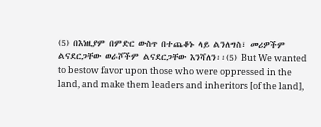(5) በእነዚያም በምድር ውስጥ በተጨቆኑ ላይ ልንለግስ፣ መሪዎችም ልናደርጋቸው ወራሾችም ልናደርጋቸው እንሻለን፡፡(5) But We wanted to bestow favor upon those who were oppressed in the land, and make them leaders and inheritors [of the land],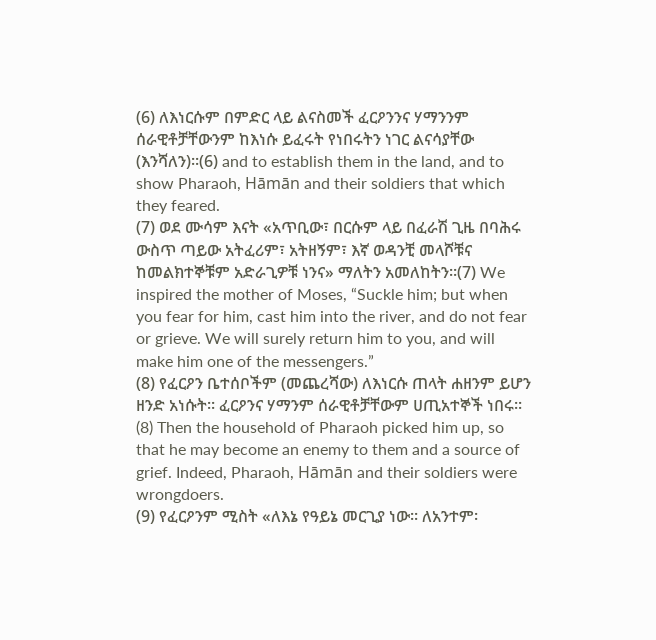(6) ለእነርሱም በምድር ላይ ልናስመች ፈርዖንንና ሃማንንም ሰራዊቶቻቸውንም ከእነሱ ይፈሩት የነበሩትን ነገር ልናሳያቸው (እንሻለን)፡፡(6) and to establish them in the land, and to show Pharaoh, Hāmān and their soldiers that which they feared.
(7) ወደ ሙሳም እናት «አጥቢው፣ በርሱም ላይ በፈራሽ ጊዜ በባሕሩ ውስጥ ጣይው አትፈሪም፣ አትዘኝም፣ እኛ ወዳንቺ መላሾቹና ከመልክተኞቹም አድራጊዎቹ ነንና» ማለትን አመለከትን፡፡(7) We inspired the mother of Moses, “Suckle him; but when you fear for him, cast him into the river, and do not fear or grieve. We will surely return him to you, and will make him one of the messengers.”
(8) የፈርዖን ቤተሰቦችም (መጨረሻው) ለእነርሱ ጠላት ሐዘንም ይሆን ዘንድ አነሱት፡፡ ፈርዖንና ሃማንም ሰራዊቶቻቸውም ሀጢአተኞች ነበሩ፡፡(8) Then the household of Pharaoh picked him up, so that he may become an enemy to them and a source of grief. Indeed, Pharaoh, Hāmān and their soldiers were wrongdoers.
(9) የፈርዖንም ሚስት «ለእኔ የዓይኔ መርጊያ ነው፡፡ ለአንተም፡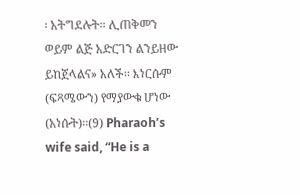፡ አትግደሉት፡፡ ሊጠቅመን ወይም ልጅ አድርገን ልንይዘው ይከጀላልና» አለች፡፡ እነርሱም (ፍጻሜውን) የማያውቁ ሆነው (አነሱት)፡፡(9) Pharaoh’s wife said, “He is a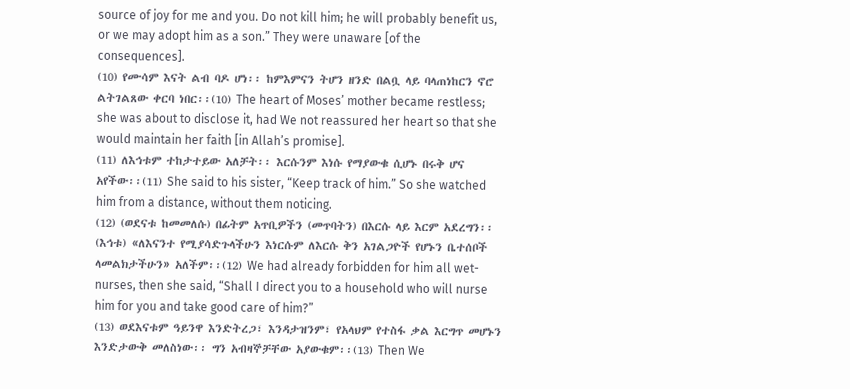source of joy for me and you. Do not kill him; he will probably benefit us, or we may adopt him as a son.” They were unaware [of the consequences].
(10) የሙሳም እናት ልብ ባዶ ሆነ፡፡ ከምእምናን ትሆን ዘንድ በልቧ ላይ ባላጠነከርን ኖሮ ልትገልጸው ቀርባ ነበር፡፡(10) The heart of Moses’ mother became restless; she was about to disclose it, had We not reassured her heart so that she would maintain her faith [in Allah’s promise].
(11) ለእኅቱም ተከታተይው አለቻት፡፡ እርሱንም እነሱ የማያውቁ ሲሆኑ በሩቅ ሆና አየችው፡፡(11) She said to his sister, “Keep track of him.” So she watched him from a distance, without them noticing.
(12) (ወደናቱ ከመመለሱ) በፊትም አጥቢዎችን (መጥባትን) በእርሱ ላይ እርም አደረግን፡፡ (እኅቱ) «ለእናንተ የሚያሳድጉላችሁን እነርሱም ለእርሱ ቅን አገልጋዮች የሆኑን ቤተሰቦች ላመልክታችሁን» አለችም፡፡(12) We had already forbidden for him all wet-nurses, then she said, “Shall I direct you to a household who will nurse him for you and take good care of him?”
(13) ወደእናቱም ዓይንዋ እንድትረጋ፣ እንዳታዝንም፣ የአላህም የተስፋ ቃል እርግጥ መሆኑን እንድታውቅ መለስነው፡፡ ግን አብዛኞቻቸው አያውቁም፡፡(13) Then We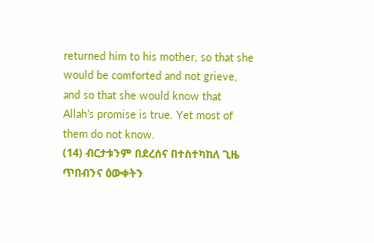returned him to his mother, so that she would be comforted and not grieve, and so that she would know that Allah’s promise is true. Yet most of them do not know.
(14) ብርታቱንም በደረሰና በተስተካከለ ጊዜ ጥበብንና ዕውቀትን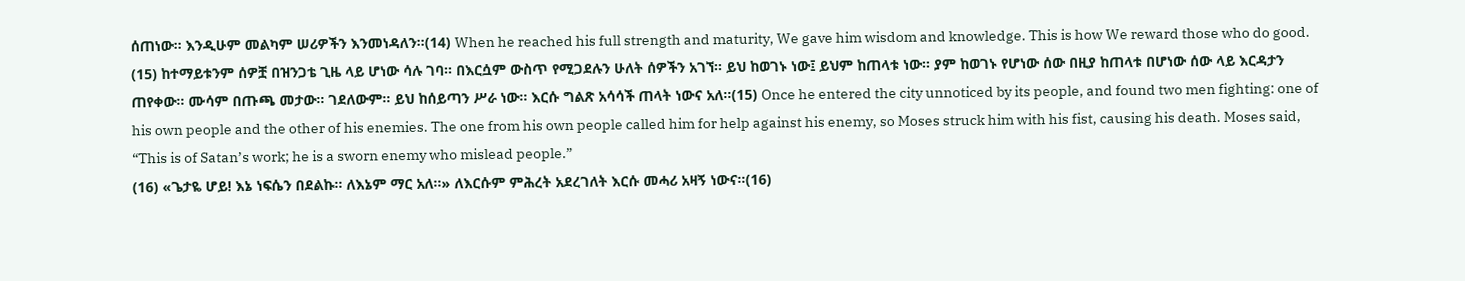ሰጠነው፡፡ እንዲሁም መልካም ሠሪዎችን እንመነዳለን፡፡(14) When he reached his full strength and maturity, We gave him wisdom and knowledge. This is how We reward those who do good.
(15) ከተማይቱንም ሰዎቿ በዝንጋቴ ጊዜ ላይ ሆነው ሳሉ ገባ፡፡ በእርሷም ውስጥ የሚጋደሉን ሁለት ሰዎችን አገኘ፡፡ ይህ ከወገኑ ነው፤ ይህም ከጠላቱ ነው፡፡ ያም ከወገኑ የሆነው ሰው በዚያ ከጠላቱ በሆነው ሰው ላይ እርዳታን ጠየቀው፡፡ ሙሳም በጡጫ መታው፡፡ ገደለውም፡፡ ይህ ከሰይጣን ሥራ ነው፡፡ እርሱ ግልጽ አሳሳች ጠላት ነውና አለ፡፡(15) Once he entered the city unnoticed by its people, and found two men fighting: one of his own people and the other of his enemies. The one from his own people called him for help against his enemy, so Moses struck him with his fist, causing his death. Moses said, “This is of Satan’s work; he is a sworn enemy who mislead people.”
(16) «ጌታዬ ሆይ! እኔ ነፍሴን በደልኩ፡፡ ለእኔም ማር አለ፡፡» ለእርሱም ምሕረት አደረገለት እርሱ መሓሪ አዛኝ ነውና፡፡(16)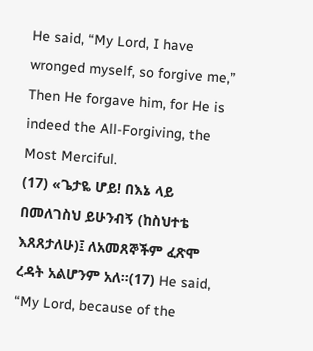He said, “My Lord, I have wronged myself, so forgive me,” Then He forgave him, for He is indeed the All-Forgiving, the Most Merciful.
(17) «ጌታዬ ሆይ! በእኔ ላይ በመለገስህ ይሁንብኝ (ከስህተቴ እጸጸታለሁ)፤ ለአመጸኞችም ፈጽሞ ረዳት አልሆንም አለ፡፡(17) He said, “My Lord, because of the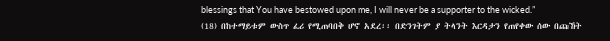blessings that You have bestowed upon me, I will never be a supporter to the wicked.”
(18) በከተማይቱም ውስጥ ፈሪ የሚጠባበቅ ሆኖ አደረ፡፡ በድንገትም ያ ትላንት እርዳታን የጠየቀው ሰው በጩኸት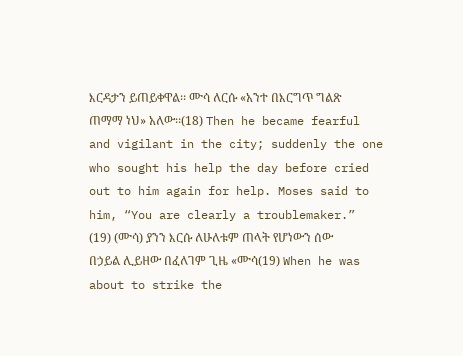እርዳታን ይጠይቀዋል፡፡ ሙሳ ለርሱ «አንተ በእርግጥ ግልጽ ጠማማ ነህ» አለው፡፡(18) Then he became fearful and vigilant in the city; suddenly the one who sought his help the day before cried out to him again for help. Moses said to him, “You are clearly a troublemaker.”
(19) (ሙሳ) ያንን እርሱ ለሁለቱም ጠላት የሆነውን ሰው በኃይል ሊይዘው በፈለገም ጊዜ «ሙሳ(19) When he was about to strike the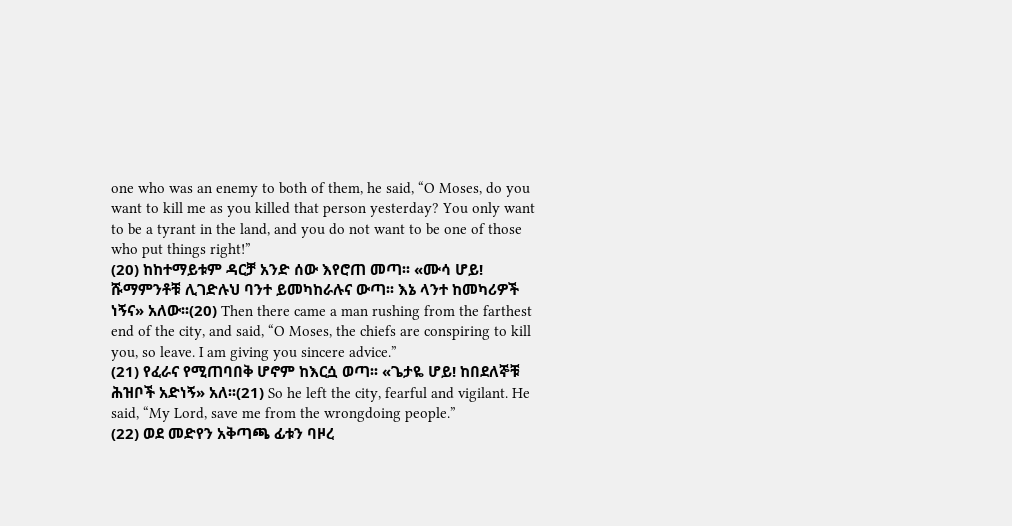one who was an enemy to both of them, he said, “O Moses, do you want to kill me as you killed that person yesterday? You only want to be a tyrant in the land, and you do not want to be one of those who put things right!”
(20) ከከተማይቱም ዳርቻ አንድ ሰው እየሮጠ መጣ፡፡ «ሙሳ ሆይ! ሹማምንቶቹ ሊገድሉህ ባንተ ይመካከራሉና ውጣ፡፡ እኔ ላንተ ከመካሪዎች ነኝና» አለው፡፡(20) Then there came a man rushing from the farthest end of the city, and said, “O Moses, the chiefs are conspiring to kill you, so leave. I am giving you sincere advice.”
(21) የፈራና የሚጠባበቅ ሆኖም ከእርሷ ወጣ፡፡ «ጌታዬ ሆይ! ከበደለኞቹ ሕዝቦች አድነኝ» አለ፡፡(21) So he left the city, fearful and vigilant. He said, “My Lord, save me from the wrongdoing people.”
(22) ወደ መድየን አቅጣጫ ፊቱን ባዞረ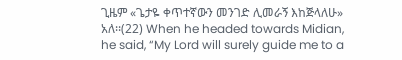ጊዜም «ጌታዬ ቀጥተኛውን መንገድ ሊመራኝ እከጅላለሁ» አለ፡፡(22) When he headed towards Midian, he said, “My Lord will surely guide me to a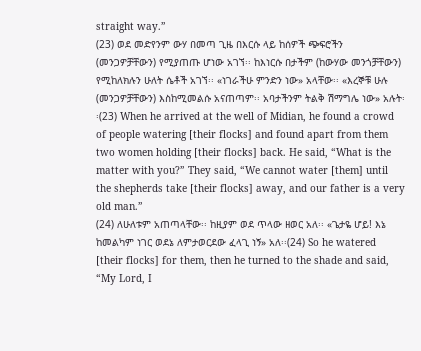straight way.”
(23) ወደ መድየንም ውሃ በመጣ ጊዜ በእርሱ ላይ ከሰዎች ጭፍሮችን (መንጋዎቻቸውን) የሚያጠጡ ሆነው አገኘ፡፡ ከእነርሱ በታችም (ከውሃው መንጎቻቸውን) የሚከለክሉን ሁለት ሴቶች አገኘ፡፡ «ነገራችሁ ምንድን ነው» አላቸው፡፡ «እረኞቹ ሁሉ (መንጋዎቻቸውን) እስከሚመልሱ አናጠጣም፡፡ አባታችንም ትልቅ ሽማግሌ ነው» አሉት፡፡(23) When he arrived at the well of Midian, he found a crowd of people watering [their flocks] and found apart from them two women holding [their flocks] back. He said, “What is the matter with you?” They said, “We cannot water [them] until the shepherds take [their flocks] away, and our father is a very old man.”
(24) ለሁለቱም አጠጣላቸው፡፡ ከዚያም ወደ ጥላው ዘወር አለ፡፡ «ጌታዬ ሆይ! እኔ ከመልካም ነገር ወደኔ ለምታወርደው ፈላጊ ነኝ» አለ፡፡(24) So he watered [their flocks] for them, then he turned to the shade and said, “My Lord, I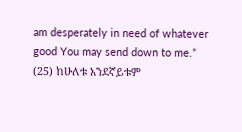am desperately in need of whatever good You may send down to me.”
(25) ከሁለቱ አንደኛይቱም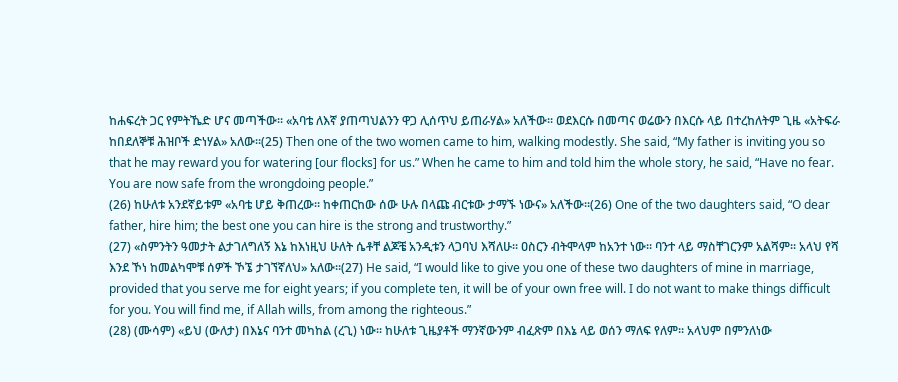ከሐፍረት ጋር የምትኼድ ሆና መጣችው፡፡ «አባቴ ለእኛ ያጠጣህልንን ዋጋ ሊሰጥህ ይጠራሃል» አለችው፡፡ ወደእርሱ በመጣና ወሬውን በእርሱ ላይ በተረከለትም ጊዜ «አትፍራ ከበደለኞቹ ሕዝቦች ድነሃል» አለው፡፡(25) Then one of the two women came to him, walking modestly. She said, “My father is inviting you so that he may reward you for watering [our flocks] for us.” When he came to him and told him the whole story, he said, “Have no fear. You are now safe from the wrongdoing people.”
(26) ከሁለቱ አንደኛይቱም «አባቴ ሆይ ቅጠረው፡፡ ከቀጠርከው ሰው ሁሉ በላጩ ብርቱው ታማኙ ነውና» አለችው፡፡(26) One of the two daughters said, “O dear father, hire him; the best one you can hire is the strong and trustworthy.”
(27) «ስምንትን ዓመታት ልታገለግለኝ እኔ ከእነዚህ ሁለት ሴቶቸ ልጆቼ አንዲቱን ላጋባህ እሻለሁ፡፡ ዐስርን ብትሞላም ከአንተ ነው፡፡ ባንተ ላይ ማስቸገርንም አልሻም፡፡ አላህ የሻ እንደ ኾነ ከመልካሞቹ ሰዎች ኾኜ ታገኘኛለህ» አለው፡፡(27) He said, “I would like to give you one of these two daughters of mine in marriage, provided that you serve me for eight years; if you complete ten, it will be of your own free will. I do not want to make things difficult for you. You will find me, if Allah wills, from among the righteous.”
(28) (ሙሳም) «ይህ (ውለታ) በእኔና ባንተ መካከል (ረጊ) ነው፡፡ ከሁለቱ ጊዜያቶች ማንኛውንም ብፈጽም በእኔ ላይ ወሰን ማለፍ የለም፡፡ አላህም በምንለነው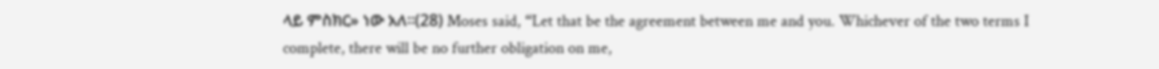ላይ ምስክር» ነው አለ፡፡(28) Moses said, “Let that be the agreement between me and you. Whichever of the two terms I complete, there will be no further obligation on me,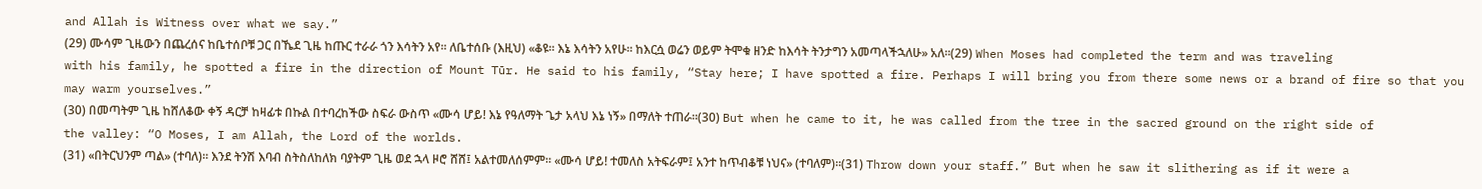and Allah is Witness over what we say.”
(29) ሙሳም ጊዜውን በጨረሰና ከቤተሰቦቹ ጋር በኼደ ጊዜ ከጡር ተራራ ጎን እሳትን አየ፡፡ ለቤተሰቡ (እዚህ) «ቆዩ፡፡ እኔ እሳትን አየሁ፡፡ ከእርሷ ወሬን ወይም ትሞቁ ዘንድ ከእሳት ትንታግን አመጣላችኋለሁ» አለ፡፡(29) When Moses had completed the term and was traveling with his family, he spotted a fire in the direction of Mount Tūr. He said to his family, “Stay here; I have spotted a fire. Perhaps I will bring you from there some news or a brand of fire so that you may warm yourselves.”
(30) በመጣትም ጊዜ ከሸለቆው ቀኝ ዳርቻ ከዛፊቱ በኩል በተባረከችው ስፍራ ውስጥ «ሙሳ ሆይ! እኔ የዓለማት ጌታ አላህ እኔ ነኝ» በማለት ተጠራ፡፡(30) But when he came to it, he was called from the tree in the sacred ground on the right side of the valley: “O Moses, I am Allah, the Lord of the worlds.
(31) «በትርህንም ጣል» (ተባለ)፡፡ እንደ ትንሽ እባብ ስትስለከለክ ባያትም ጊዜ ወደ ኋላ ዞሮ ሸሸ፤ አልተመለሰምም፡፡ «ሙሳ ሆይ! ተመለስ አትፍራም፤ አንተ ከጥብቆቹ ነህና» (ተባለም)፡፡(31) Throw down your staff.” But when he saw it slithering as if it were a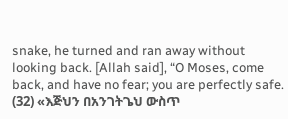snake, he turned and ran away without looking back. [Allah said], “O Moses, come back, and have no fear; you are perfectly safe.
(32) «እጅህን በአንገትጌህ ውስጥ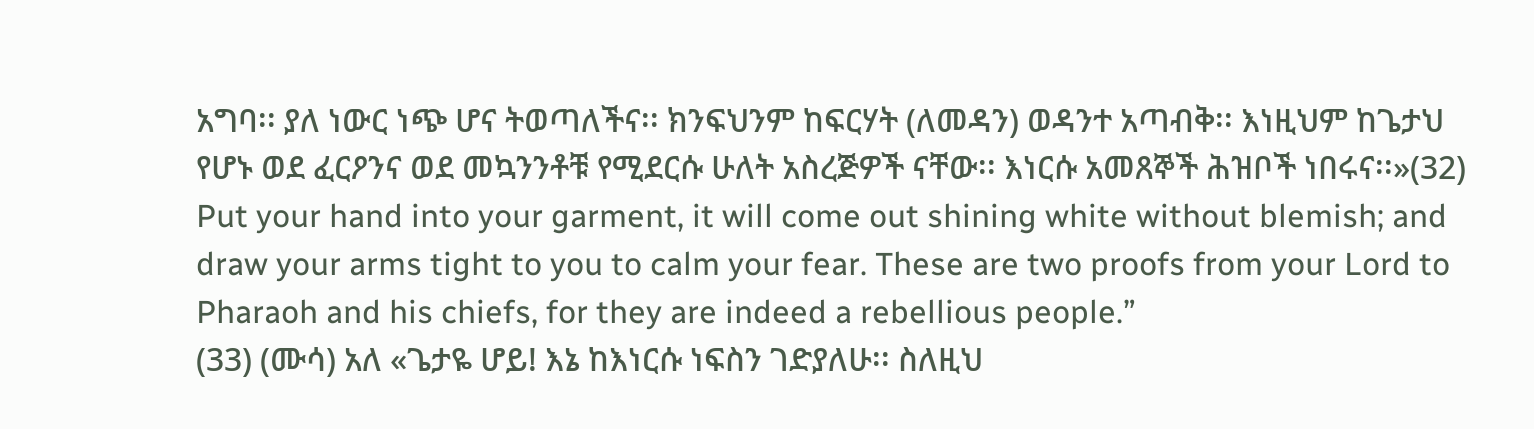አግባ፡፡ ያለ ነውር ነጭ ሆና ትወጣለችና፡፡ ክንፍህንም ከፍርሃት (ለመዳን) ወዳንተ አጣብቅ፡፡ እነዚህም ከጌታህ የሆኑ ወደ ፈርዖንና ወደ መኳንንቶቹ የሚደርሱ ሁለት አስረጅዎች ናቸው፡፡ እነርሱ አመጸኞች ሕዝቦች ነበሩና፡፡»(32) Put your hand into your garment, it will come out shining white without blemish; and draw your arms tight to you to calm your fear. These are two proofs from your Lord to Pharaoh and his chiefs, for they are indeed a rebellious people.”
(33) (ሙሳ) አለ «ጌታዬ ሆይ! እኔ ከእነርሱ ነፍስን ገድያለሁ፡፡ ስለዚህ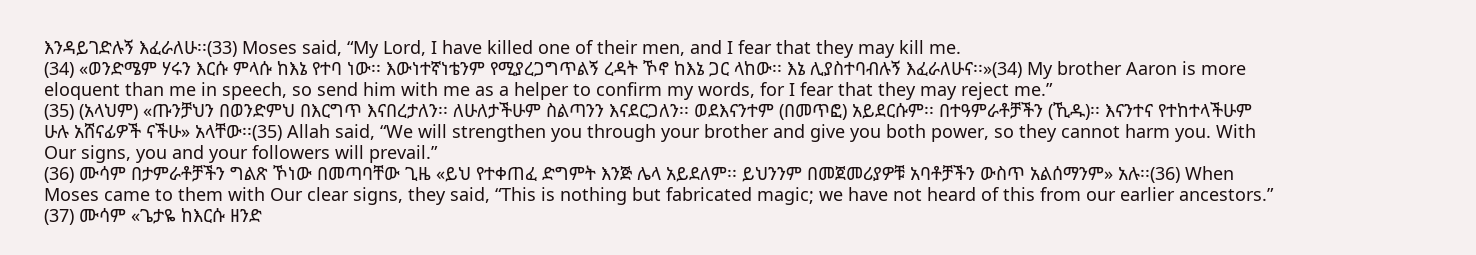እንዳይገድሉኝ እፈራለሁ፡፡(33) Moses said, “My Lord, I have killed one of their men, and I fear that they may kill me.
(34) «ወንድሜም ሃሩን እርሱ ምላሱ ከእኔ የተባ ነው፡፡ እውነተኛነቴንም የሚያረጋግጥልኝ ረዳት ኾኖ ከእኔ ጋር ላከው፡፡ እኔ ሊያስተባብሉኝ እፈራለሁና፡፡»(34) My brother Aaron is more eloquent than me in speech, so send him with me as a helper to confirm my words, for I fear that they may reject me.”
(35) (አላህም) «ጡንቻህን በወንድምህ በእርግጥ እናበረታለን፡፡ ለሁለታችሁም ስልጣንን እናደርጋለን፡፡ ወደእናንተም (በመጥፎ) አይደርሱም፡፡ በተዓምራቶቻችን (ኺዱ)፡፡ እናንተና የተከተላችሁም ሁሉ አሸናፊዎች ናችሁ» አላቸው፡፡(35) Allah said, “We will strengthen you through your brother and give you both power, so they cannot harm you. With Our signs, you and your followers will prevail.”
(36) ሙሳም በታምራቶቻችን ግልጽ ኾነው በመጣባቸው ጊዜ «ይህ የተቀጠፈ ድግምት እንጅ ሌላ አይደለም፡፡ ይህንንም በመጀመሪያዎቹ አባቶቻችን ውስጥ አልሰማንም» አሉ፡፡(36) When Moses came to them with Our clear signs, they said, “This is nothing but fabricated magic; we have not heard of this from our earlier ancestors.”
(37) ሙሳም «ጌታዬ ከእርሱ ዘንድ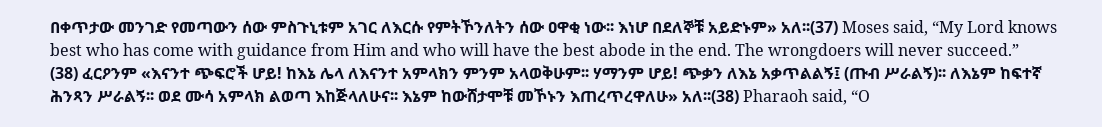በቀጥታው መንገድ የመጣውን ሰው ምስጉኒቱም አገር ለእርሱ የምትኾንለትን ሰው ዐዋቂ ነው፡፡ እነሆ በደለኞቹ አይድኑም» አለ፡፡(37) Moses said, “My Lord knows best who has come with guidance from Him and who will have the best abode in the end. The wrongdoers will never succeed.”
(38) ፈርዖንም «እናንተ ጭፍሮች ሆይ! ከእኔ ሌላ ለእናንተ አምላክን ምንም አላወቅሁም፡፡ ሃማንም ሆይ! ጭቃን ለእኔ አቃጥልልኝ፤ (ጡብ ሥራልኝ)፡፡ ለእኔም ከፍተኛ ሕንጻን ሥራልኝ፡፡ ወደ ሙሳ አምላክ ልወጣ እከጅላለሁና፡፡ እኔም ከውሸታሞቹ መኾኑን እጠረጥረዋለሁ» አለ፡፡(38) Pharaoh said, “O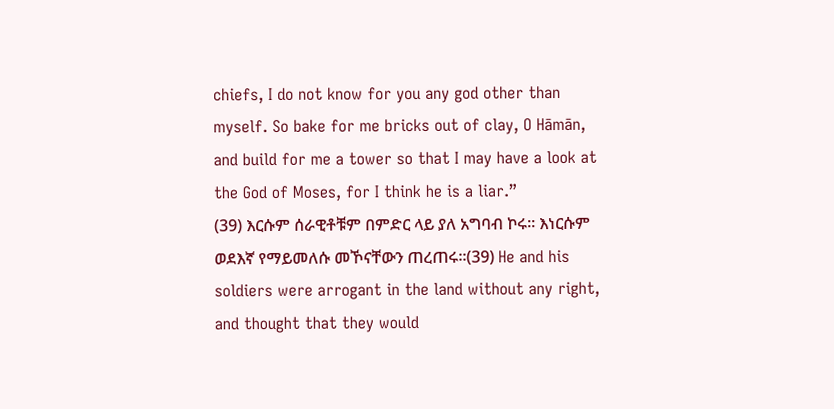chiefs, I do not know for you any god other than myself. So bake for me bricks out of clay, O Hāmān, and build for me a tower so that I may have a look at the God of Moses, for I think he is a liar.”
(39) እርሱም ሰራዊቶቹም በምድር ላይ ያለ አግባብ ኮሩ፡፡ እነርሱም ወደእኛ የማይመለሱ መኾናቸውን ጠረጠሩ፡፡(39) He and his soldiers were arrogant in the land without any right, and thought that they would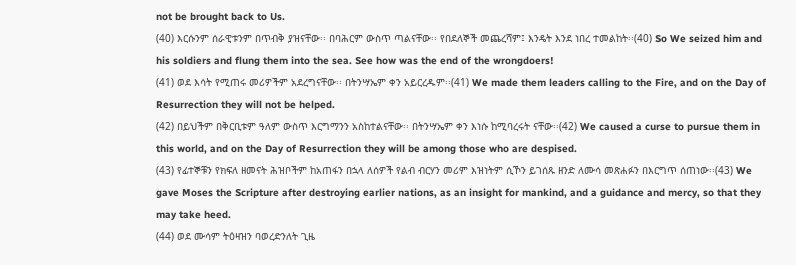not be brought back to Us.
(40) እርሱንም ሰራዊቱንም በጥብቅ ያዝናቸው፡፡ በባሕርም ውስጥ ጣልናቸው፡፡ የበደለኞች መጨረሻም፤ እንዴት እንደ ነበረ ተመልከት፡፡(40) So We seized him and his soldiers and flung them into the sea. See how was the end of the wrongdoers!
(41) ወደ እሳት የሚጠሩ መሪዎችም አደረግናቸው፡፡ በትንሣኤም ቀን አይርረዱም፡፡(41) We made them leaders calling to the Fire, and on the Day of Resurrection they will not be helped.
(42) በይህችም በቅርቢቱም ዓለም ውስጥ እርግማንን አስከተልናቸው፡፡ በትንሣኤም ቀን እነሱ ከሚባረሩት ናቸው፡፡(42) We caused a curse to pursue them in this world, and on the Day of Resurrection they will be among those who are despised.
(43) የፊተኞቹን የክፍለ ዘመናት ሕዝቦችም ከአጠፋን በኋላ ለሰዎች የልብ ብርሃን መሪም እዝነትም ሲኾን ይገሰጹ ዘንድ ለሙሳ መጽሐፉን በእርግጥ ሰጠነው፡፡(43) We gave Moses the Scripture after destroying earlier nations, as an insight for mankind, and a guidance and mercy, so that they may take heed.
(44) ወደ ሙሳም ትዕዛዝን ባወረድንለት ጊዜ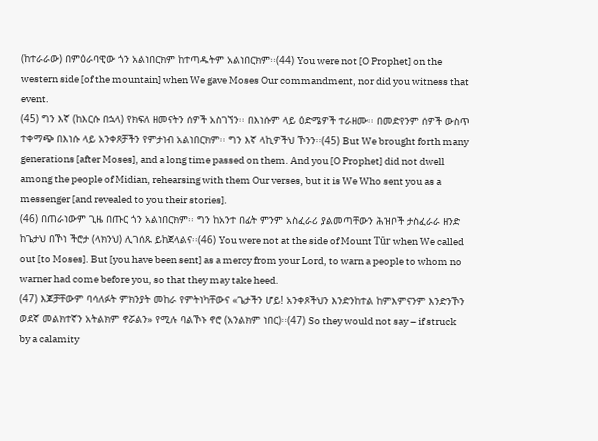(ከተራራው) በምዕራባዊው ጎን አልነበርክም ከተጣዱትም አልነበርክም፡፡(44) You were not [O Prophet] on the western side [of the mountain] when We gave Moses Our commandment, nor did you witness that event.
(45) ግን እኛ (ከእርሱ በኋላ) የክፍለ ዘመናትን ሰዎች አስገኘን፡፡ በእነሱም ላይ ዕድሜዎች ተራዘሙ፡፡ በመድየንም ሰዎች ውስጥ ተቀማጭ በእነሱ ላይ አንቀጾቻችን የምታነብ አልነበርክም፡፡ ግን እኛ ላኪዎችህ ኾንን፡፡(45) But We brought forth many generations [after Moses], and a long time passed on them. And you [O Prophet] did not dwell among the people of Midian, rehearsing with them Our verses, but it is We Who sent you as a messenger [and revealed to you their stories].
(46) በጠራነውም ጊዜ በጡር ጎን አልነበርክም፡፡ ግን ከአንተ በፊት ምንም አስፈራሪ ያልመጣቸውን ሕዝቦች ታስፈራራ ዘንድ ከጌታህ በኾነ ችሮታ (ላክንህ) ሊገሰጹ ይከጀላልና፡፡(46) You were not at the side of Mount Tūr when We called out [to Moses]. But [you have been sent] as a mercy from your Lord, to warn a people to whom no warner had come before you, so that they may take heed.
(47) እጆቻቸውም ባሳለፉት ምክንያት መከራ የምትነካቸውና «ጌታችን ሆይ! አንቀጾችህን እንድንከተል ከምእምናንም እንድንኾን ወደኛ መልክተኛን አትልክም ኖሯልን» የሚሉ ባልኾኑ ኖሮ (አንልክም ነበር)፡፡(47) So they would not say – if struck by a calamity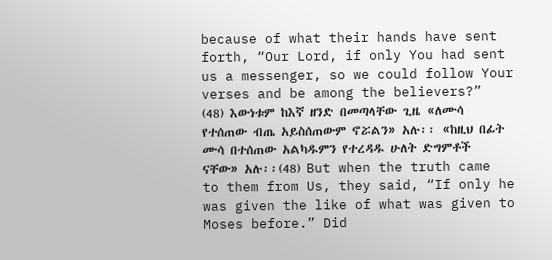because of what their hands have sent forth, “Our Lord, if only You had sent us a messenger, so we could follow Your verses and be among the believers?”
(48) እውነቱም ከእኛ ዘንድ በመጣላቸው ጊዜ «ለሙሳ የተሰጠው ብጤ አይስሰጠውም ኖሯልን» አሉ፡፡ «ከዚህ በፊት ሙሳ በተሰጠው አልካዱምን የተረዳዱ ሁለት ድግምቶች ናቸው» አሉ፡፡(48) But when the truth came to them from Us, they said, “If only he was given the like of what was given to Moses before.” Did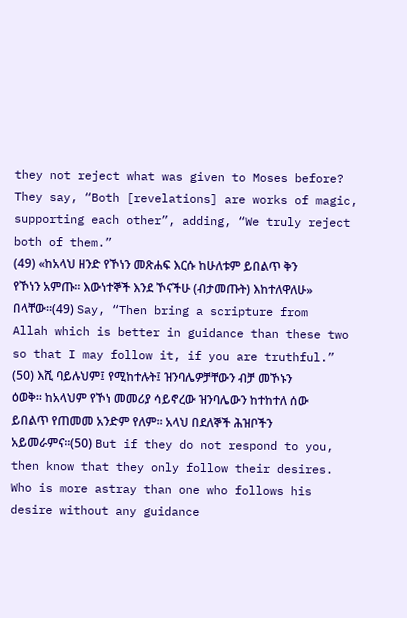they not reject what was given to Moses before? They say, “Both [revelations] are works of magic, supporting each other”, adding, “We truly reject both of them.”
(49) «ከአላህ ዘንድ የኾነን መጽሐፍ እርሱ ከሁለቱም ይበልጥ ቅን የኾነን አምጡ፡፡ እውነተኞች እንደ ኾናችሁ (ብታመጡት) እከተለዋለሁ» በላቸው፡፡(49) Say, “Then bring a scripture from Allah which is better in guidance than these two so that I may follow it, if you are truthful.”
(50) እሺ ባይሉህም፤ የሚከተሉት፤ ዝንባሌዎቻቸውን ብቻ መኾኑን ዕወቅ፡፡ ከአላህም የኾነ መመሪያ ሳይኖረው ዝንባሌውን ከተከተለ ሰው ይበልጥ የጠመመ አንድም የለም፡፡ አላህ በደለኞች ሕዝቦችን አይመራምና፡፡(50) But if they do not respond to you, then know that they only follow their desires. Who is more astray than one who follows his desire without any guidance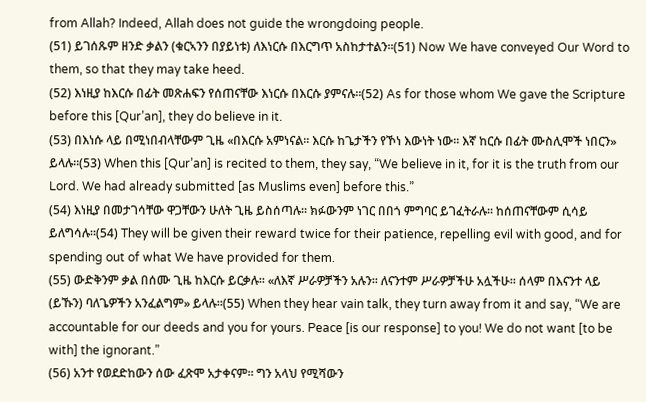from Allah? Indeed, Allah does not guide the wrongdoing people.
(51) ይገሰጹም ዘንድ ቃልን (ቁርኣንን በያይነቱ) ለእነርሱ በእርግጥ አስከታተልን፡፡(51) Now We have conveyed Our Word to them, so that they may take heed.
(52) እነዚያ ከእርሱ በፊት መጽሐፍን የሰጠናቸው እነርሱ በእርሱ ያምናሉ፡፡(52) As for those whom We gave the Scripture before this [Qur’an], they do believe in it.
(53) በእነሱ ላይ በሚነበብላቸውም ጊዜ «በእርሱ አምነናል፡፡ እርሱ ከጌታችን የኾነ እውነት ነው፡፡ እኛ ከርሱ በፊት ሙስሊሞች ነበርን» ይላሉ፡፡(53) When this [Qur’an] is recited to them, they say, “We believe in it, for it is the truth from our Lord. We had already submitted [as Muslims even] before this.”
(54) እነዚያ በመታገሳቸው ዋጋቸውን ሁለት ጊዜ ይስሰጣሉ፡፡ ክፉውንም ነገር በበጎ ምግባር ይገፈትራሉ፡፡ ከሰጠናቸውም ሲሳይ ይለግሳሉ፡፡(54) They will be given their reward twice for their patience, repelling evil with good, and for spending out of what We have provided for them.
(55) ውድቅንም ቃል በሰሙ ጊዜ ከእርሱ ይርቃሉ፡፡ «ለእኛ ሥራዎቻችን አሉን፡፡ ለናንተም ሥራዎቻችሁ አሏችሁ፡፡ ሰላም በእናንተ ላይ (ይኹን) ባለጌዎችን አንፈልግም» ይላሉ፡፡(55) When they hear vain talk, they turn away from it and say, “We are accountable for our deeds and you for yours. Peace [is our response] to you! We do not want [to be with] the ignorant.”
(56) አንተ የወደድከውን ሰው ፈጽሞ አታቀናም፡፡ ግን አላህ የሚሻውን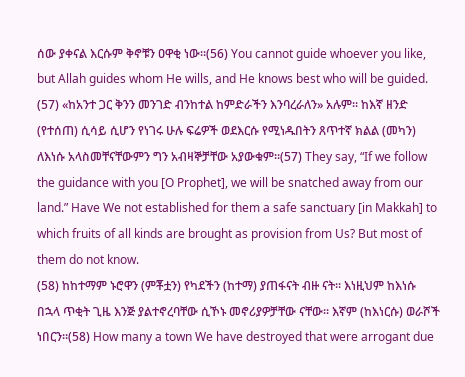ሰው ያቀናል እርሱም ቅኖቹን ዐዋቂ ነው፡፡(56) You cannot guide whoever you like, but Allah guides whom He wills, and He knows best who will be guided.
(57) «ከአንተ ጋር ቅንን መንገድ ብንከተል ከምድራችን እንባረራለን» አሉም፡፡ ከእኛ ዘንድ (የተሰጠ) ሲሳይ ሲሆን የነገሩ ሁሉ ፍሬዎች ወደእርሱ የሚነዱበትን ጸጥተኛ ክልል (መካን) ለእነሱ አላስመቸናቸውምን ግን አብዛኞቻቸው አያውቁም፡፡(57) They say, “If we follow the guidance with you [O Prophet], we will be snatched away from our land.” Have We not established for them a safe sanctuary [in Makkah] to which fruits of all kinds are brought as provision from Us? But most of them do not know.
(58) ከከተማም ኑሮዋን (ምቾቷን) የካደችን (ከተማ) ያጠፋናት ብዙ ናት፡፡ እነዚህም ከእነሱ በኋላ ጥቂት ጊዜ እንጅ ያልተኖረባቸው ሲኾኑ መኖሪያዎቻቸው ናቸው፡፡ እኛም (ከእነርሱ) ወራሾች ነበርን፡፡(58) How many a town We have destroyed that were arrogant due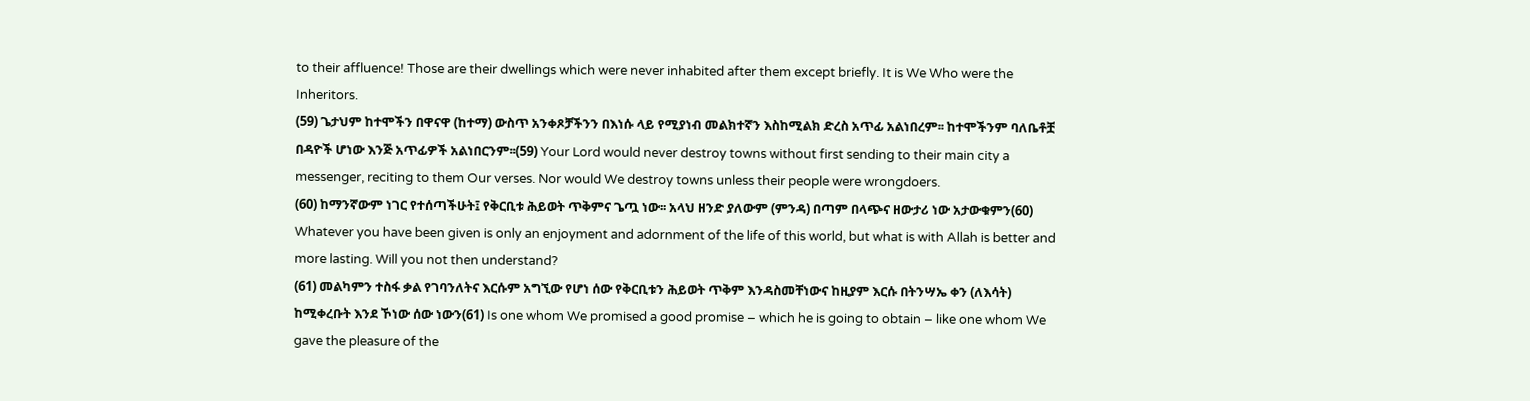to their affluence! Those are their dwellings which were never inhabited after them except briefly. It is We Who were the Inheritors.
(59) ጌታህም ከተሞችን በዋናዋ (ከተማ) ውስጥ አንቀጾቻችንን በእነሱ ላይ የሚያነብ መልክተኛን እስከሚልክ ድረስ አጥፊ አልነበረም፡፡ ከተሞችንም ባለቤቶቿ በዳዮች ሆነው እንጅ አጥፊዎች አልነበርንም፡፡(59) Your Lord would never destroy towns without first sending to their main city a messenger, reciting to them Our verses. Nor would We destroy towns unless their people were wrongdoers.
(60) ከማንኛውም ነገር የተሰጣችሁት፤ የቅርቢቱ ሕይወት ጥቅምና ጌጧ ነው፡፡ አላህ ዘንድ ያለውም (ምንዳ) በጣም በላጭና ዘውታሪ ነው አታውቁምን(60) Whatever you have been given is only an enjoyment and adornment of the life of this world, but what is with Allah is better and more lasting. Will you not then understand?
(61) መልካምን ተስፋ ቃል የገባንለትና እርሱም አግኚው የሆነ ሰው የቅርቢቱን ሕይወት ጥቅም እንዳስመቸነውና ከዚያም እርሱ በትንሣኤ ቀን (ለእሳት) ከሚቀረቡት እንደ ኾነው ሰው ነውን(61) Is one whom We promised a good promise – which he is going to obtain – like one whom We gave the pleasure of the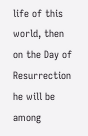life of this world, then on the Day of Resurrection he will be among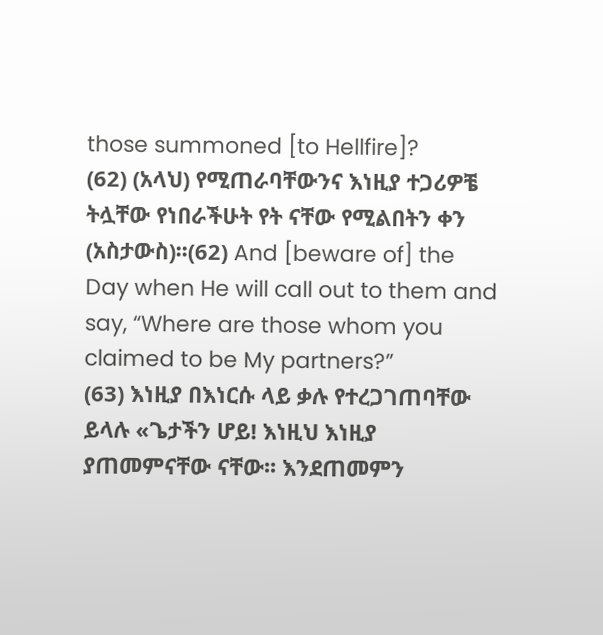those summoned [to Hellfire]?
(62) (አላህ) የሚጠራባቸውንና እነዚያ ተጋሪዎቼ ትሏቸው የነበራችሁት የት ናቸው የሚልበትን ቀን (አስታውስ)፡፡(62) And [beware of] the Day when He will call out to them and say, “Where are those whom you claimed to be My partners?”
(63) እነዚያ በእነርሱ ላይ ቃሉ የተረጋገጠባቸው ይላሉ «ጌታችን ሆይ! እነዚህ እነዚያ ያጠመምናቸው ናቸው፡፡ እንደጠመምን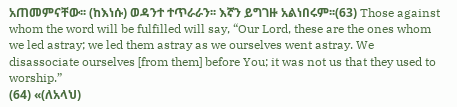አጠመምናቸው፡፡ (ከእነሱ) ወዳንተ ተጥራራን፡፡ እኛን ይግገዙ አልነበሩም፡፡(63) Those against whom the word will be fulfilled will say, “Our Lord, these are the ones whom we led astray; we led them astray as we ourselves went astray. We disassociate ourselves [from them] before You; it was not us that they used to worship.”
(64) «(ለአላህ)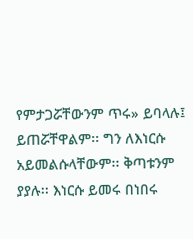የምታጋሯቸውንም ጥሩ» ይባላሉ፤ ይጠሯቸዋልም፡፡ ግን ለእነርሱ አይመልሱላቸውም፡፡ ቅጣቱንም ያያሉ፡፡ እነርሱ ይመሩ በነበሩ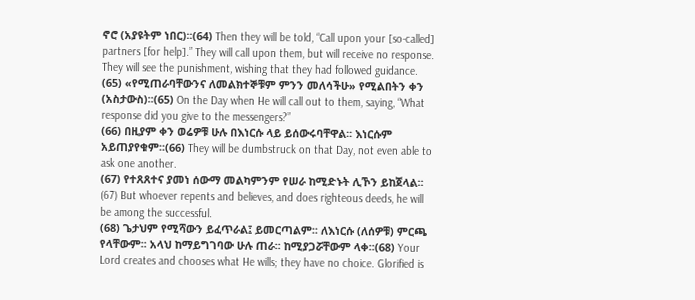ኖሮ (አያዩትም ነበር)፡፡(64) Then they will be told, “Call upon your [so-called] partners [for help].” They will call upon them, but will receive no response. They will see the punishment, wishing that they had followed guidance.
(65) «የሚጠራባቸውንና ለመልክተኞቹም ምንን መለሳችሁ» የሚልበትን ቀን (አስታውስ)፡፡(65) On the Day when He will call out to them, saying, “What response did you give to the messengers?”
(66) በዚያም ቀን ወሬዎቹ ሁሉ በእነርሱ ላይ ይሰውሩባቸዋል፡፡ እነርሱም አይጠያየቁም፡፡(66) They will be dumbstruck on that Day, not even able to ask one another.
(67) የተጸጸተና ያመነ ሰውማ መልካምንም የሠራ ከሚድኑት ሊኾን ይከጀላል፡፡(67) But whoever repents and believes, and does righteous deeds, he will be among the successful.
(68) ጌታህም የሚሻውን ይፈጥራል፤ ይመርጣልም፡፡ ለእነርሱ (ለሰዎቹ) ምርጫ የላቸውም፡፡ አላህ ከማይግገባው ሁሉ ጠራ፡፡ ከሚያጋሯቸውም ላቀ፡፡(68) Your Lord creates and chooses what He wills; they have no choice. Glorified is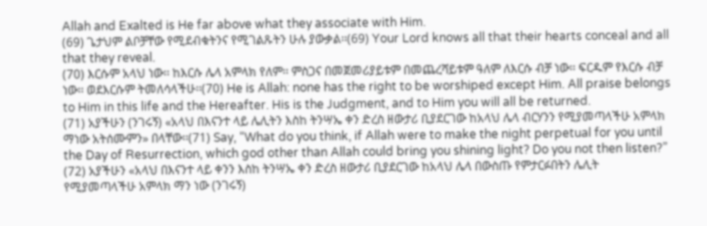Allah and Exalted is He far above what they associate with Him.
(69) ጌታህም ልቦቻቸው የሚደብቁትንና የሚገልጹትን ሁሉ ያውቃል፡፡(69) Your Lord knows all that their hearts conceal and all that they reveal.
(70) እርሱም አላህ ነው፡፡ ከእርሱ ሌላ አምላክ የለም፡፡ ምስጋና በመጀመሪያይቱም በመጨረሻይቱም ዓለም ለእርሱ ብቻ ነው፡፡ ፍርዱም የእርሱ ብቻ ነው፡፡ ወደእርሱም ትመለሳላችሁ፡፡(70) He is Allah: none has the right to be worshiped except Him. All praise belongs to Him in this life and the Hereafter. His is the Judgment, and to Him you will all be returned.
(71) አያችሁን (ንገሩኝ) «አላህ በእናንተ ላይ ሌሊትን እስከ ትንሣኤ ቀን ድረስ ዘውታሪ ቢያደርገው ከአላህ ሌላ ብርሃንን የሚያመጣላችሁ አምላክ ማነው አትሰሙምን» በላቸው፡፡(71) Say, “What do you think, if Allah were to make the night perpetual for you until the Day of Resurrection, which god other than Allah could bring you shining light? Do you not then listen?”
(72) አያችሁን «አላህ በእናንተ ላይ ቀንን እስከ ትንሣኤ ቀን ድረስ ዘውታሪ ቢያደርገው ከአላህ ሌላ በውስጡ የምታርፉበትን ሌሊት የሚያመጣላችሁ አምላክ ማን ነው (ንገሩኝ)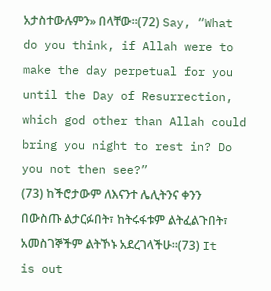አታስተውሉምን» በላቸው፡፡(72) Say, “What do you think, if Allah were to make the day perpetual for you until the Day of Resurrection, which god other than Allah could bring you night to rest in? Do you not then see?”
(73) ከችሮታውም ለእናንተ ሌሊትንና ቀንን በውስጡ ልታርፉበት፣ ከትሩፋቱም ልትፈልጉበት፣ አመስገኞችም ልትኾኑ አደረገላችሁ፡፡(73) It is out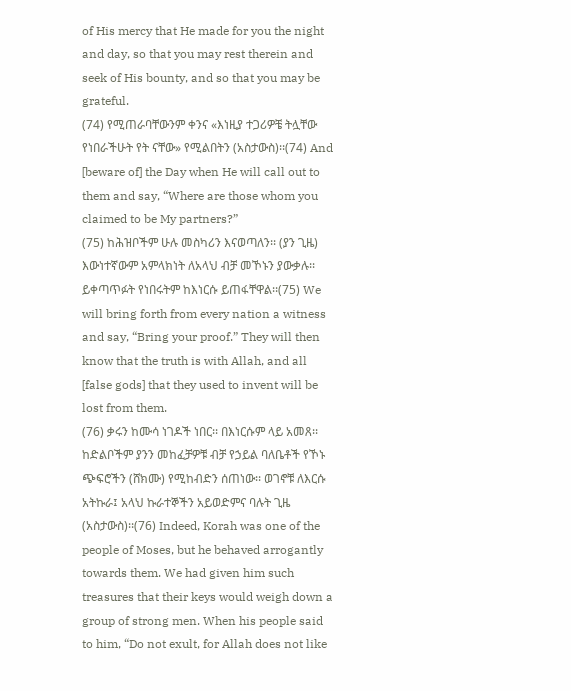of His mercy that He made for you the night and day, so that you may rest therein and seek of His bounty, and so that you may be grateful.
(74) የሚጠራባቸውንም ቀንና «እነዚያ ተጋሪዎቼ ትሏቸው የነበራችሁት የት ናቸው» የሚልበትን (አስታውስ)፡፡(74) And [beware of] the Day when He will call out to them and say, “Where are those whom you claimed to be My partners?”
(75) ከሕዝቦችም ሁሉ መስካሪን እናወጣለን፡፡ (ያን ጊዜ) እውነተኛውም አምላክነት ለአላህ ብቻ መኾኑን ያውቃሉ፡፡ ይቀጣጥፉት የነበሩትም ከእነርሱ ይጠፋቸዋል፡፡(75) We will bring forth from every nation a witness and say, “Bring your proof.” They will then know that the truth is with Allah, and all [false gods] that they used to invent will be lost from them.
(76) ቃሩን ከሙሳ ነገዶች ነበር፡፡ በእነርሱም ላይ አመጸ፡፡ ከድልቦችም ያንን መከፈቻዎቹ ብቻ የኃይል ባለቤቶች የኾኑ ጭፍሮችን (ሸክሙ) የሚከብድን ሰጠነው፡፡ ወገኖቹ ለእርሱ አትኩራ፤ አላህ ኩራተኞችን አይወድምና ባሉት ጊዜ (አስታውስ)፡፡(76) Indeed, Korah was one of the people of Moses, but he behaved arrogantly towards them. We had given him such treasures that their keys would weigh down a group of strong men. When his people said to him, “Do not exult, for Allah does not like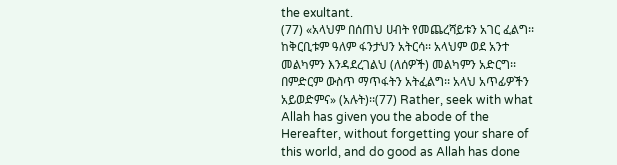the exultant.
(77) «አላህም በሰጠህ ሀብት የመጨረሻይቱን አገር ፈልግ፡፡ ከቅርቢቱም ዓለም ፋንታህን አትርሳ፡፡ አላህም ወደ አንተ መልካምን እንዳደረገልህ (ለሰዎች) መልካምን አድርግ፡፡ በምድርም ውስጥ ማጥፋትን አትፈልግ፡፡ አላህ አጥፊዎችን አይወድምና» (አሉት)፡፡(77) Rather, seek with what Allah has given you the abode of the Hereafter, without forgetting your share of this world, and do good as Allah has done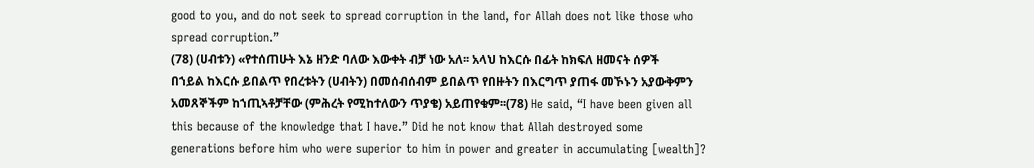good to you, and do not seek to spread corruption in the land, for Allah does not like those who spread corruption.”
(78) (ሀብቱን) «የተሰጠሁት እኔ ዘንድ ባለው እውቀት ብቻ ነው አለ፡፡ አላህ ከእርሱ በፊት ከክፍለ ዘመናት ሰዎች በኀይል ከእርሱ ይበልጥ የበረቱትን (ሀብትን) በመሰብሰብም ይበልጥ የበዙትን በእርግጥ ያጠፋ መኾኑን አያውቅምን አመጸኞችም ከኀጢኣቶቻቸው (ምሕረት የሚከተለውን ጥያቄ) አይጠየቁም፡፡(78) He said, “I have been given all this because of the knowledge that I have.” Did he not know that Allah destroyed some generations before him who were superior to him in power and greater in accumulating [wealth]?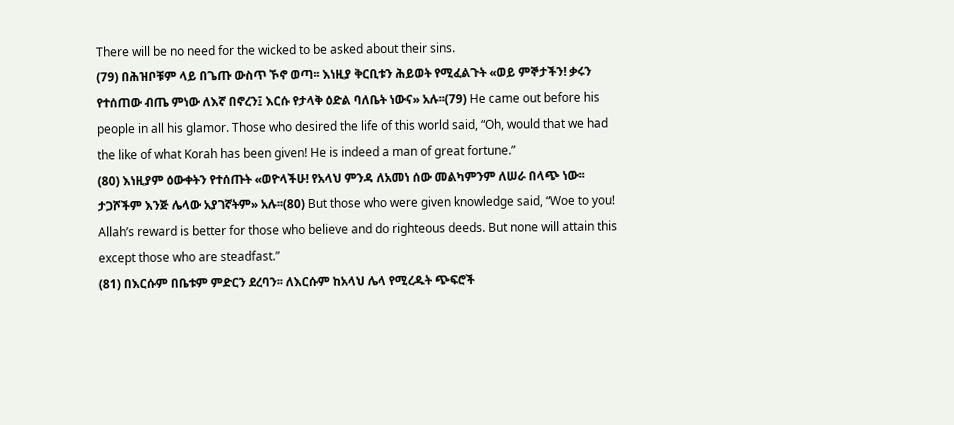There will be no need for the wicked to be asked about their sins.
(79) በሕዝቦቹም ላይ በጌጡ ውስጥ ኾኖ ወጣ፡፡ እነዚያ ቅርቢቱን ሕይወት የሚፈልጉት «ወይ ምኞታችን! ቃሩን የተሰጠው ብጤ ምነው ለእኛ በኖረን፤ እርሱ የታላቅ ዕድል ባለቤት ነውና» አሉ፡፡(79) He came out before his people in all his glamor. Those who desired the life of this world said, “Oh, would that we had the like of what Korah has been given! He is indeed a man of great fortune.”
(80) እነዚያም ዕውቀትን የተሰጡት «ወዮላችሁ! የአላህ ምንዳ ለአመነ ሰው መልካምንም ለሠራ በላጭ ነው፡፡ ታጋሾችም እንጅ ሌላው አያገኛትም» አሉ፡፡(80) But those who were given knowledge said, “Woe to you! Allah’s reward is better for those who believe and do righteous deeds. But none will attain this except those who are steadfast.”
(81) በእርሱም በቤቱም ምድርን ደረባን፡፡ ለእርሱም ከአላህ ሌላ የሚረዱት ጭፍሮች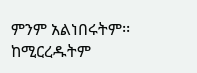ምንም አልነበሩትም፡፡ ከሚርረዱትም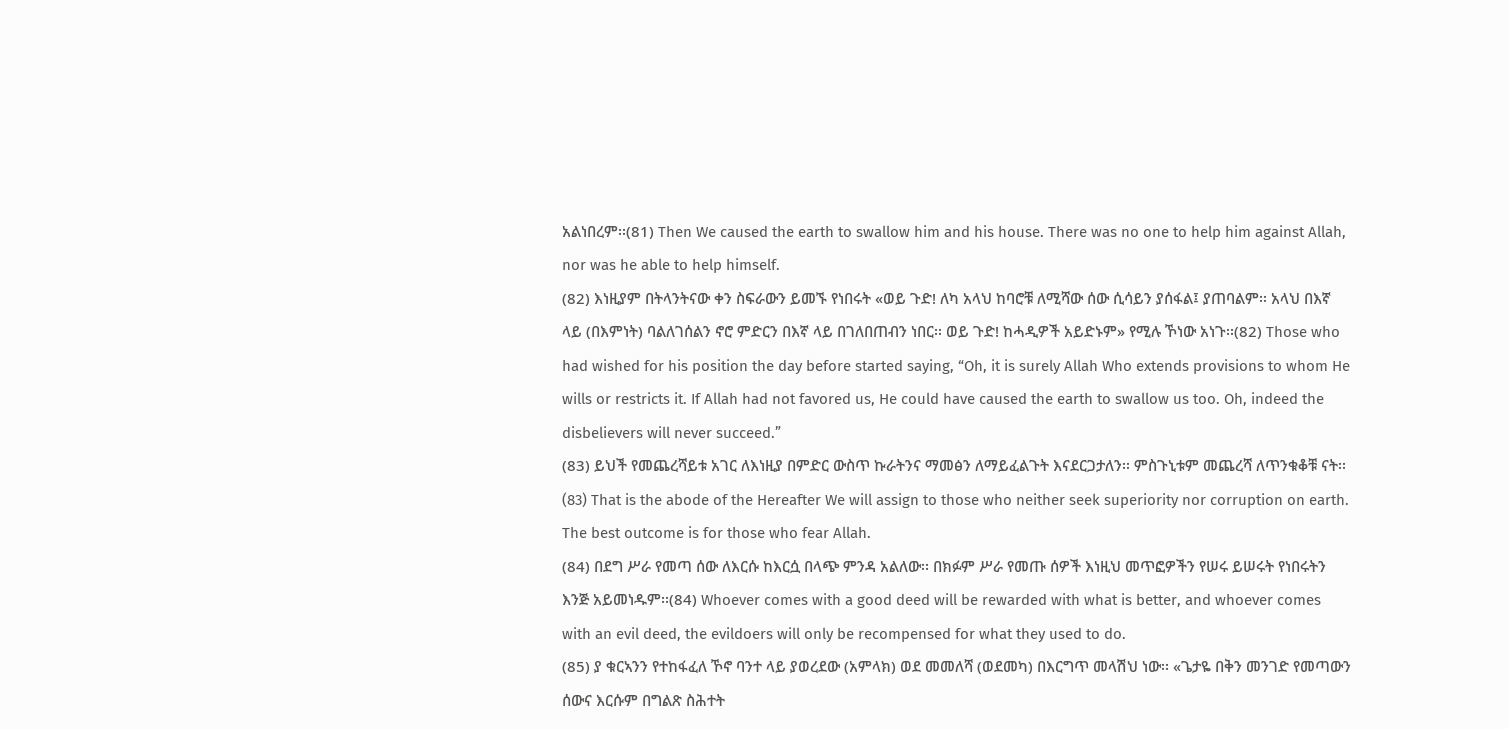አልነበረም፡፡(81) Then We caused the earth to swallow him and his house. There was no one to help him against Allah, nor was he able to help himself.
(82) እነዚያም በትላንትናው ቀን ስፍራውን ይመኙ የነበሩት «ወይ ጉድ! ለካ አላህ ከባሮቹ ለሚሻው ሰው ሲሳይን ያሰፋል፤ ያጠባልም፡፡ አላህ በእኛ ላይ (በእምነት) ባልለገሰልን ኖሮ ምድርን በእኛ ላይ በገለበጠብን ነበር፡፡ ወይ ጉድ! ከሓዲዎች አይድኑም» የሚሉ ኾነው አነጉ፡፡(82) Those who had wished for his position the day before started saying, “Oh, it is surely Allah Who extends provisions to whom He wills or restricts it. If Allah had not favored us, He could have caused the earth to swallow us too. Oh, indeed the disbelievers will never succeed.”
(83) ይህች የመጨረሻይቱ አገር ለእነዚያ በምድር ውስጥ ኩራትንና ማመፅን ለማይፈልጉት እናደርጋታለን፡፡ ምስጉኒቱም መጨረሻ ለጥንቁቆቹ ናት፡፡(83) That is the abode of the Hereafter We will assign to those who neither seek superiority nor corruption on earth. The best outcome is for those who fear Allah.
(84) በደግ ሥራ የመጣ ሰው ለእርሱ ከእርሷ በላጭ ምንዳ አልለው፡፡ በክፉም ሥራ የመጡ ሰዎች እነዚህ መጥፎዎችን የሠሩ ይሠሩት የነበሩትን እንጅ አይመነዱም፡፡(84) Whoever comes with a good deed will be rewarded with what is better, and whoever comes with an evil deed, the evildoers will only be recompensed for what they used to do.
(85) ያ ቁርኣንን የተከፋፈለ ኾኖ ባንተ ላይ ያወረደው (አምላክ) ወደ መመለሻ (ወደመካ) በእርግጥ መላሽህ ነው፡፡ «ጌታዬ በቅን መንገድ የመጣውን ሰውና እርሱም በግልጽ ስሕተት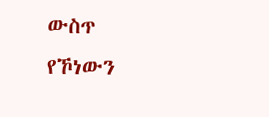ውስጥ የኾነውን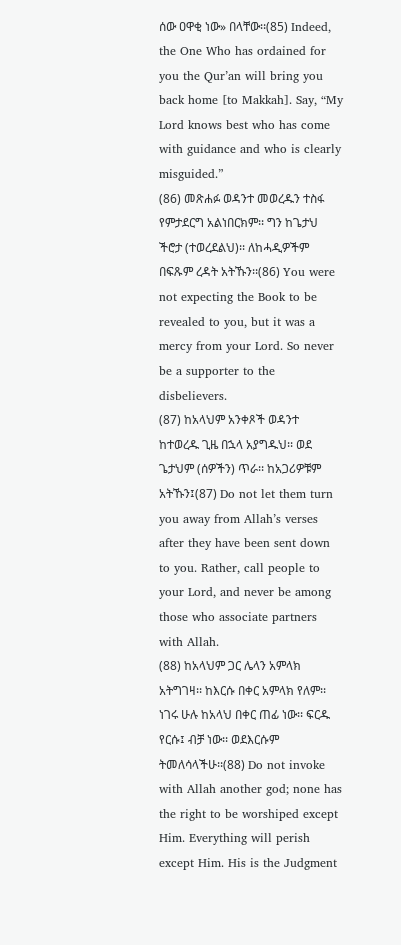ሰው ዐዋቂ ነው» በላቸው፡፡(85) Indeed, the One Who has ordained for you the Qur’an will bring you back home [to Makkah]. Say, “My Lord knows best who has come with guidance and who is clearly misguided.”
(86) መጽሐፉ ወዳንተ መወረዱን ተስፋ የምታደርግ አልነበርክም፡፡ ግን ከጌታህ ችሮታ (ተወረደልህ)፡፡ ለከሓዲዎችም በፍጹም ረዳት አትኹን፡፡(86) You were not expecting the Book to be revealed to you, but it was a mercy from your Lord. So never be a supporter to the disbelievers.
(87) ከአላህም አንቀጾች ወዳንተ ከተወረዱ ጊዜ በኋላ አያግዱህ፡፡ ወደ ጌታህም (ሰዎችን) ጥራ፡፡ ከአጋሪዎቹም አትኹን፤(87) Do not let them turn you away from Allah’s verses after they have been sent down to you. Rather, call people to your Lord, and never be among those who associate partners with Allah.
(88) ከአላህም ጋር ሌላን አምላክ አትግገዛ፡፡ ከእርሱ በቀር አምላክ የለም፡፡ ነገሩ ሁሉ ከአላህ በቀር ጠፊ ነው፡፡ ፍርዱ የርሱ፤ ብቻ ነው፡፡ ወደእርሱም ትመለሳላችሁ፡፡(88) Do not invoke with Allah another god; none has the right to be worshiped except Him. Everything will perish except Him. His is the Judgment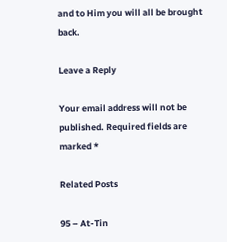and to Him you will all be brought back.

Leave a Reply

Your email address will not be published. Required fields are marked *

Related Posts

95 – At-Tin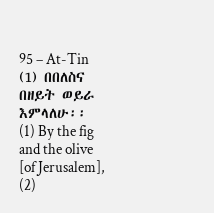95 – At-Tin (1) በበለስና በዘይት ወይራ እምላለሁ፡፡ (1) By the fig and the olive [of Jerusalem], (2)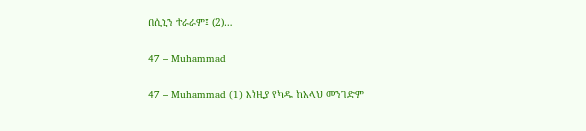በሲኒን ተራራም፤ (2)…

47 – Muhammad

47 – Muhammad (1) እነዚያ የካዱ ከአላህ መንገድም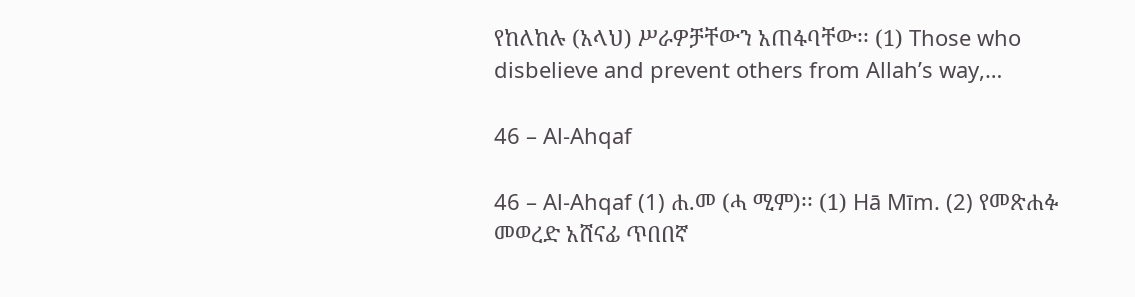የከለከሉ (አላህ) ሥራዎቻቸውን አጠፋባቸው፡፡ (1) Those who disbelieve and prevent others from Allah’s way,…

46 – Al-Ahqaf

46 – Al-Ahqaf (1) ሐ.መ (ሓ ሚም)፡፡ (1) Hā Mīm. (2) የመጽሐፉ መወረድ አሸናፊ ጥበበኛ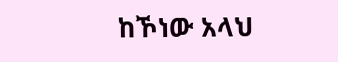ከኾነው አላህ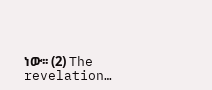ነው፡፡ (2) The revelation…